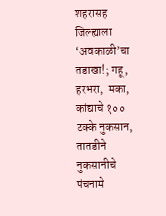शहरासह जिल्ह्याला ‘अवकाळी’चा तडाखा!; गहू, हरभरा,  मका, कांद्याचे १०० टक्के नुकसान, तातडीने नुकसानीचे पंचनामे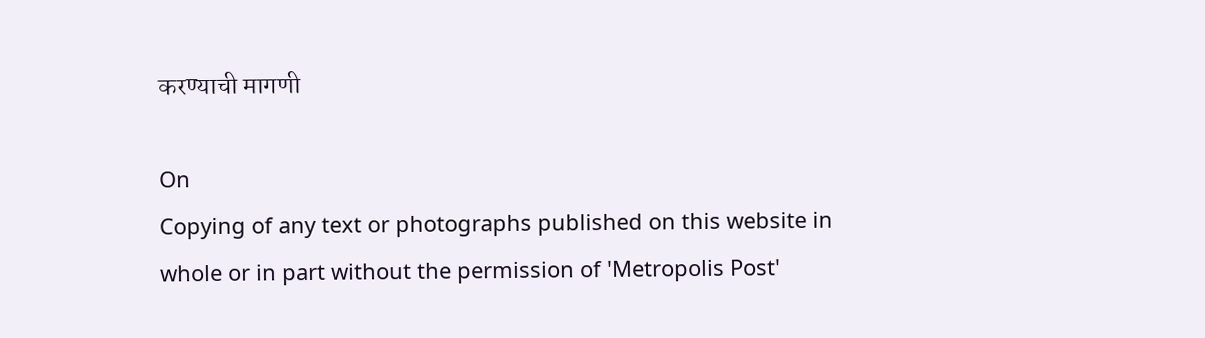करण्याची मागणी

On
Copying of any text or photographs published on this website in whole or in part without the permission of 'Metropolis Post'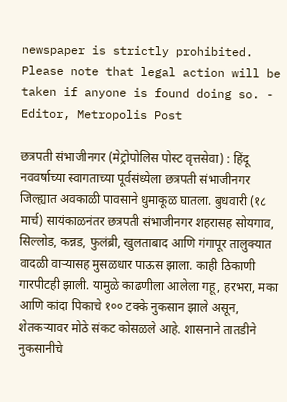newspaper is strictly prohibited. Please note that legal action will be taken if anyone is found doing so. - Editor, Metropolis Post

छत्रपती संभाजीनगर (मेट्रोपोलिस पोस्ट वृत्तसेवा) : हिंदू नववर्षाच्या स्वागताच्या पूर्वसंध्येला छत्रपती संभाजीनगर जिल्ह्यात अवकाळी पावसाने धुमाकूळ घातला. बुधवारी (१८ मार्च) सायंकाळनंतर छत्रपती संभाजीनगर शहरासह सोयगाव, सिल्लोड, कन्नड, फुलंब्री, खुलताबाद आणि गंगापूर तालुक्यात वादळी वाऱ्यासह मुसळधार पाऊस झाला. काही ठिकाणी गारपीटही झाली. यामुळे काढणीला आलेला गहू, हरभरा, मका आणि कांदा पिकाचे १०० टक्के नुकसान झाले असून, शेतकऱ्यावर मोठे संकट कोसळले आहे. शासनाने तातडीने नुकसानीचे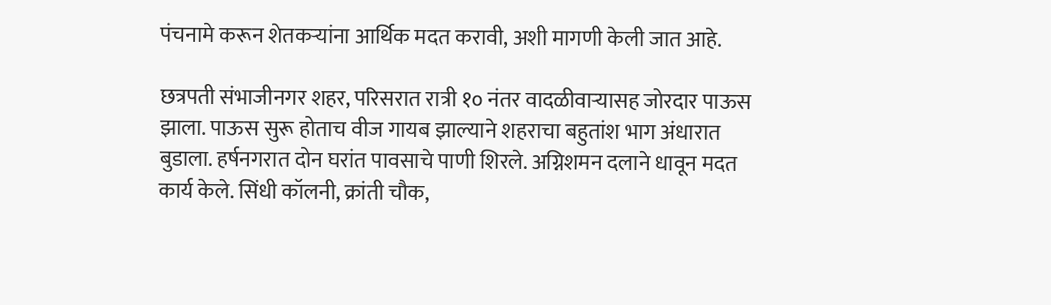पंचनामे करून शेतकऱ्यांना आर्थिक मदत करावी, अशी मागणी केली जात आहे.

छत्रपती संभाजीनगर शहर, परिसरात रात्री १० नंतर वादळीवाऱ्यासह जोरदार पाऊस झाला. पाऊस सुरू होताच वीज गायब झाल्याने शहराचा बहुतांश भाग अंधारात बुडाला. हर्षनगरात दोन घरांत पावसाचे पाणी शिरले. अग्निशमन दलाने धावून मदत कार्य केले. सिंधी कॉलनी, क्रांती चौक,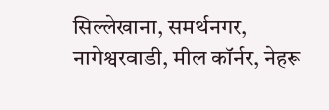सिल्लेखाना, समर्थनगर, नागेश्वरवाडी, मील कॉर्नर, नेहरू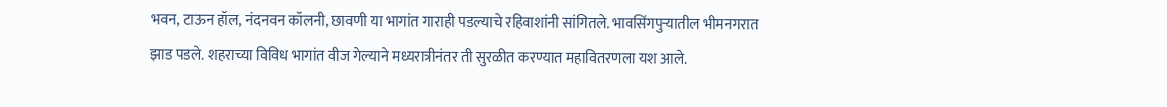भवन, टाऊन हॉल, नंदनवन कॉलनी, छावणी या भागांत गाराही पडल्याचे रहिवाशांनी सांगितले. भावसिंगपुऱ्यातील भीमनगरात झाड पडले. शहराच्या विविध भागांत वीज गेल्याने मध्यरात्रीनंतर ती सुरळीत करण्यात महावितरणला यश आले.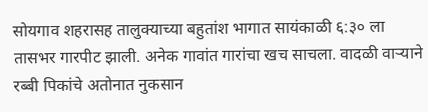सोयगाव शहरासह तालुक्याच्या बहुतांश भागात सायंकाळी ६:३० ला तासभर गारपीट झाली. अनेक गावांत गारांचा खच साचला. वादळी वाऱ्याने रब्बी पिकांचे अतोनात नुकसान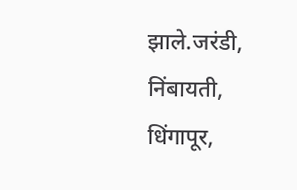झाले.जरंडी, निंबायती, धिंगापूर,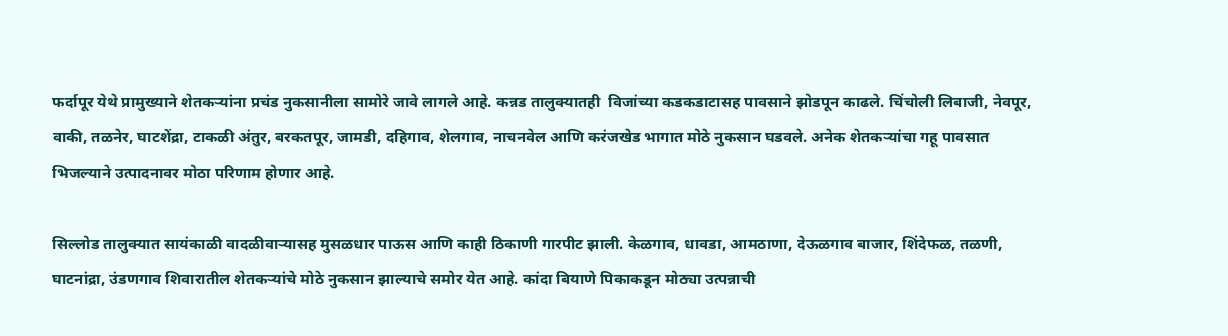फर्दापूर येथे प्रामुख्याने शेतकऱ्यांना प्रचंड नुकसानीला सामोरे जावे लागले आहे. कन्नड तालुक्यातही  विजांच्या कडकडाटासह पावसाने झोडपून काढले. चिंचोली लिबाजी, नेवपूर, वाकी, तळनेर, घाटशेंद्रा, टाकळी अंतुर, बरकतपूर, जामडी, दहिगाव, शेलगाव, नाचनवेल आणि करंजखेड भागात मोठे नुकसान घडवले. अनेक शेतकऱ्यांचा गहू पावसात भिजल्याने उत्पादनावर मोठा परिणाम होणार आहे.

सिल्लोड तालुक्यात सायंकाळी वादळीवाऱ्यासह मुसळधार पाऊस आणि काही ठिकाणी गारपीट झाली. केळगाव, धावडा, आमठाणा, देऊळगाव बाजार, शिंदेफळ, तळणी, घाटनांद्रा, उंडणगाव शिवारातील शेतकऱ्यांचे मोठे नुकसान झाल्याचे समोर येत आहे. कांदा बियाणे पिकाकडून मोठ्या उत्पन्नाची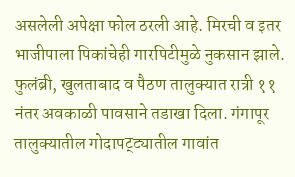असलेली अपेक्षा फोल ठरली आहे. मिरची व इतर भाजीपाला पिकांचेही गारपिटीमुळे नुकसान झाले. फुलंब्री, खुलताबाद व पैठण तालुक्यात रात्री ११ नंतर अवकाळी पावसाने तडाखा दिला. गंगापूर तालुक्यातील गोदापट्ट्यातील गावांत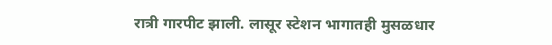रात्री गारपीट झाली. लासूर स्टेशन भागातही मुसळधार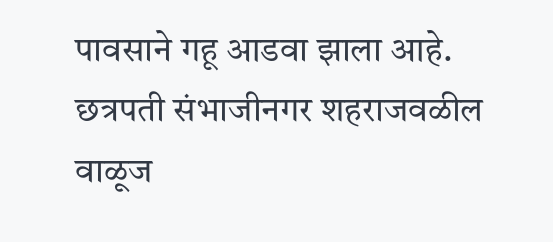पावसाने गहू आडवा झाला आहे. छत्रपती संभाजीनगर शहराजवळील वाळूज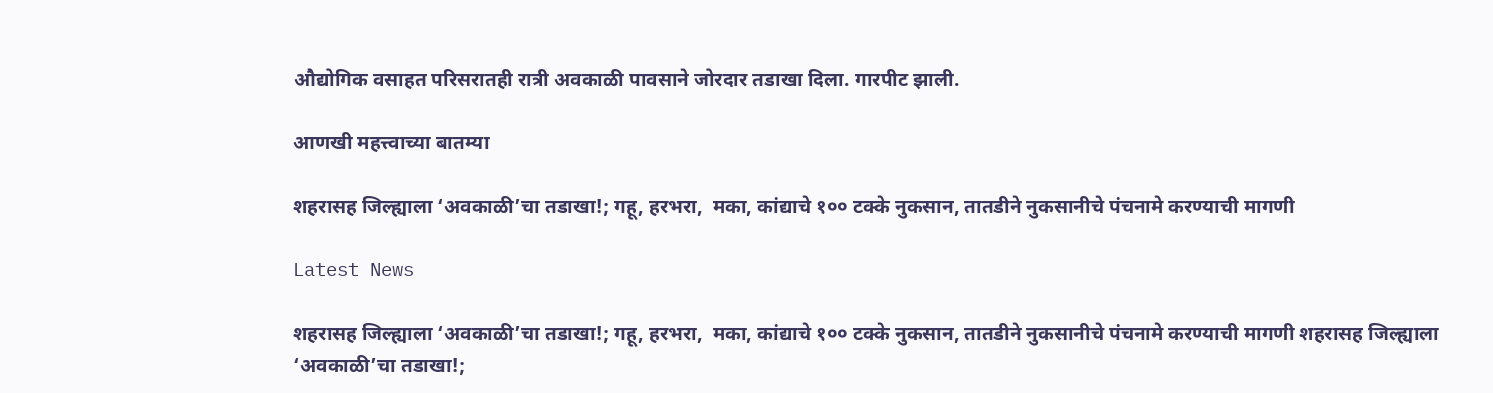औद्योगिक वसाहत परिसरातही रात्री अवकाळी पावसाने जोरदार तडाखा दिला. गारपीट झाली.

आणखी महत्त्वाच्या बातम्या

शहरासह जिल्ह्याला ‘अवकाळी’चा तडाखा!; गहू, हरभरा,  मका, कांद्याचे १०० टक्के नुकसान, तातडीने नुकसानीचे पंचनामे करण्याची मागणी

Latest News

शहरासह जिल्ह्याला ‘अवकाळी’चा तडाखा!; गहू, हरभरा,  मका, कांद्याचे १०० टक्के नुकसान, तातडीने नुकसानीचे पंचनामे करण्याची मागणी शहरासह जिल्ह्याला ‘अवकाळी’चा तडाखा!;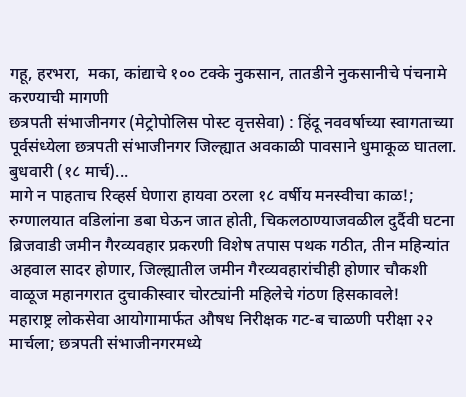गहू, हरभरा,  मका, कांद्याचे १०० टक्के नुकसान, तातडीने नुकसानीचे पंचनामे करण्याची मागणी
छत्रपती संभाजीनगर (मेट्रोपोलिस पोस्ट वृत्तसेवा) : हिंदू नववर्षाच्या स्वागताच्या पूर्वसंध्येला छत्रपती संभाजीनगर जिल्ह्यात अवकाळी पावसाने धुमाकूळ घातला. बुधवारी (१८ मार्च)...
मागे न पाहताच रिव्हर्स घेणारा हायवा ठरला १८ वर्षीय मनस्वीचा काळ!; रुग्णालयात वडिलांना डबा घेऊन जात होती, चिकलठाण्याजवळील दुर्दैवी घटना
ब्रिजवाडी जमीन गैरव्यवहार प्रकरणी विशेष तपास पथक गठीत, तीन महिन्यांत अहवाल सादर होणार, जिल्ह्यातील जमीन गैरव्यवहारांचीही होणार चौकशी
वाळूज महानगरात दुचाकीस्वार चोरट्यांनी महिलेचे गंठण हिसकावले!
महाराष्ट्र लोकसेवा आयोगामार्फत औषध निरीक्षक गट-ब चाळणी परीक्षा २२ मार्चला; छत्रपती संभाजीनगरमध्ये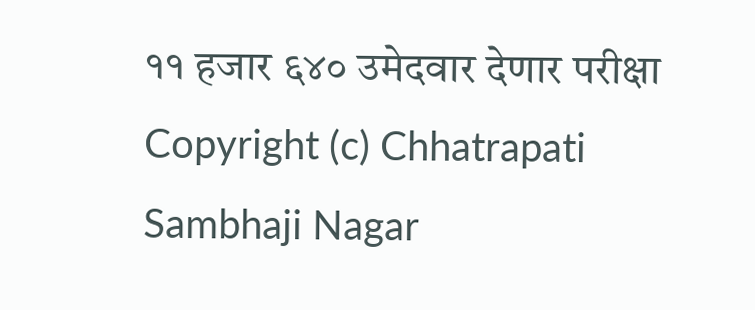११ हजार ६४० उमेदवार देणार परीक्षा
Copyright (c) Chhatrapati Sambhaji Nagar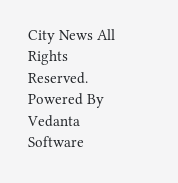City News All Rights Reserved.
Powered By Vedanta Software